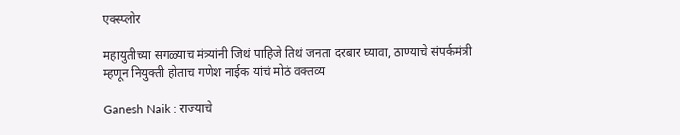एक्स्प्लोर

महायुतीच्या सगळ्याच मंत्र्यांनी जिथं पाहिजे तिथं जनता दरबार घ्यावा, ठाण्याचे संपर्कमंत्री म्हणून नियुक्ती होताच गणेश नाईक यांचं मोठं वक्तव्य

Ganesh Naik : राज्याचे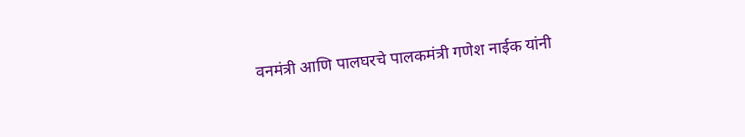वनमंत्री आणि पालघरचे पालकमंत्री गणेश नाईक यांनी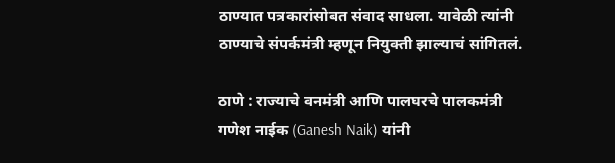ठाण्यात पत्रकारांसोबत संवाद साधला. यावेळी त्यांनी ठाण्याचे संपर्कमंत्री म्हणून नियुक्ती झाल्याचं सांगितलं.

ठाणे : राज्याचे वनमंत्री आणि पालघरचे पालकमंत्री गणेश नाईक (Ganesh Naik) यांनी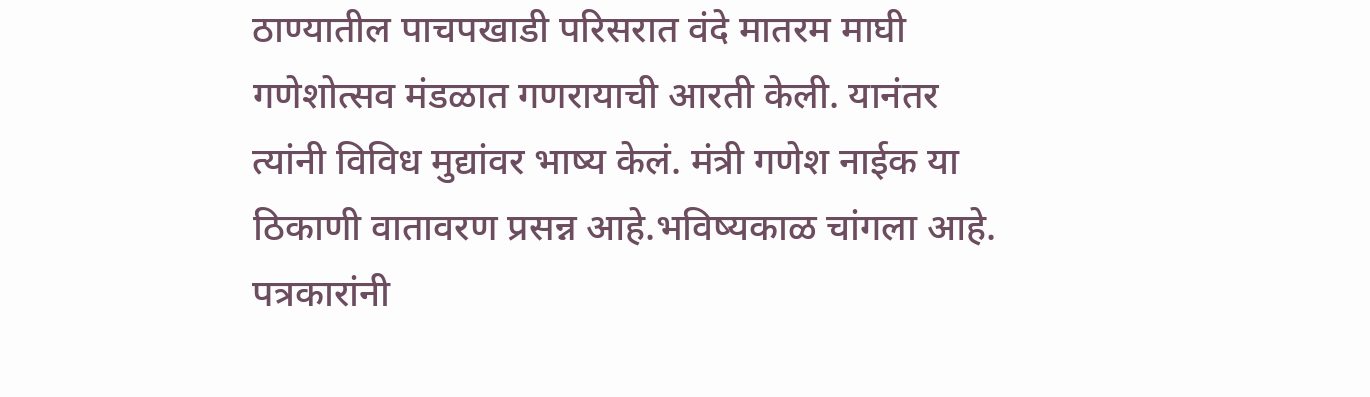ठाण्यातील पाचपखाडी परिसरात वंदे मातरम माघी गणेशोत्सव मंडळात गणरायाची आरती केली. यानंतर त्यांनी विविध मुद्यांवर भाष्य केलं. मंत्री गणेश नाईक या ठिकाणी वातावरण प्रसन्न आहे.भविष्यकाळ चांगला आहे. पत्रकारांनी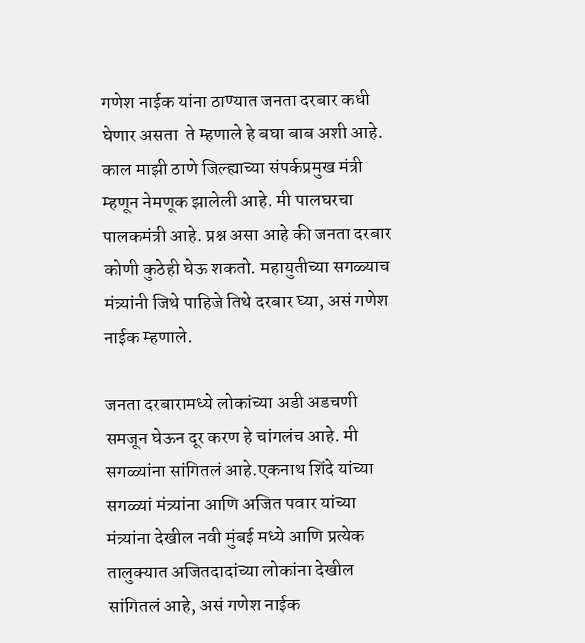गणेश नाईक यांना ठाण्यात जनता दरबार कधी घेणार असता  ते म्हणाले हे बघा बाब अशी आहे. काल माझी ठाणे जिल्ह्याच्या संपर्कप्रमुख मंत्री म्हणून नेमणूक झालेली आहे. मी पालघरचा पालकमंत्री आहे. प्रश्न असा आहे की जनता दरबार कोणी कुठेही घेऊ शकतो. महायुतीच्या सगळ्याच मंत्र्यांनी जिथे पाहिजे तिथे दरबार घ्या, असं गणेश नाईक म्हणाले.

जनता दरबारामध्ये लोकांच्या अडी अडचणी समजून घेऊन दूर करण हे चांगलंच आहे. मी सगळ्यांना सांगितलं आहे.एकनाथ शिंदे यांच्या सगळ्यां मंत्र्यांना आणि अजित पवार यांच्या मंत्र्यांना देखील नवी मुंबई मध्ये आणि प्रत्येक तालुक्यात अजितदादांच्या लोकांना देखील सांगितलं आहे, असं गणेश नाईक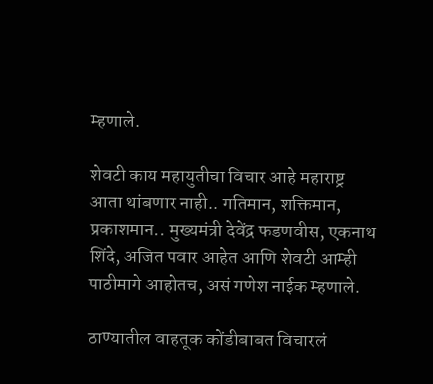म्हणाले.

शेवटी काय महायुतीचा विचार आहे महाराष्ट्र आता थांबणार नाही.. गतिमान, शक्तिमान, प्रकाशमान.. मुख्यमंत्री देवेंद्र फडणवीस, एकनाथ शिंदे, अजित पवार आहेत आणि शेवटी आम्ही पाठीमागे आहोतच, असं गणेश नाईक म्हणाले.

ठाण्यातील वाहतूक कोंडीबाबत विचारलं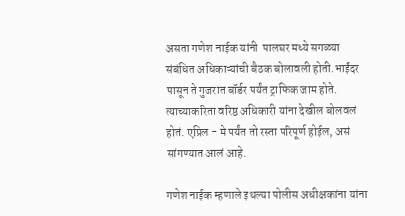असता गणेश नाईक यांनी  पालघर मध्ये सगळ्या संबंधित अधिकाऱ्यांची बैठक बोलावली होती.भाईंदर पासून ते गुजरात बॉर्डर पर्यंत ट्राफिक जाम होते. त्याच्याकरिता वरिष्ठ अधिकारी यांना देखील बोलवलं होतं. एप्रिल - मे पर्यंत तो रस्ता परिपूर्ण होईल, असं सांगण्यात आलं आहे.

गणेश नाईक म्हणाले इथल्या पोलीस अधीक्षकांना यांना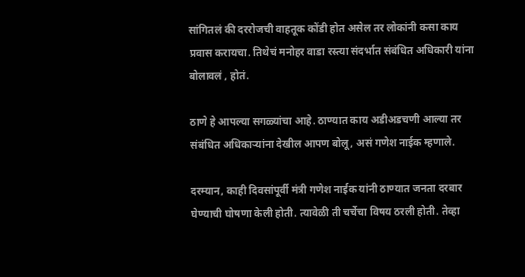सांगितलं की दररोजची वाहतूक कोंडी होत असेल तर लोकांनी कसा काय प्रवास करायचा. तिथेचं मनोहर वाडा रस्त्या संदर्भात संबंधित अधिकारी यांना बोलावलं , होतं.

ठाणे हे आपल्या सगळ्यांचा आहे. ठाण्यात काय अडीअडचणी आल्या तर संबंधित अधिकाऱ्यांना देखील आपण बोलू, असं गणेश नाईक म्हणाले.

दरम्यान, काही दिवसांपूर्वी मंत्री गणेश नाईक यांनी ठाण्यात जनता दरबार घेण्याची घोषणा केली होती. त्यावेळी ती चर्चेचा विषय ठरली होती. तेव्हा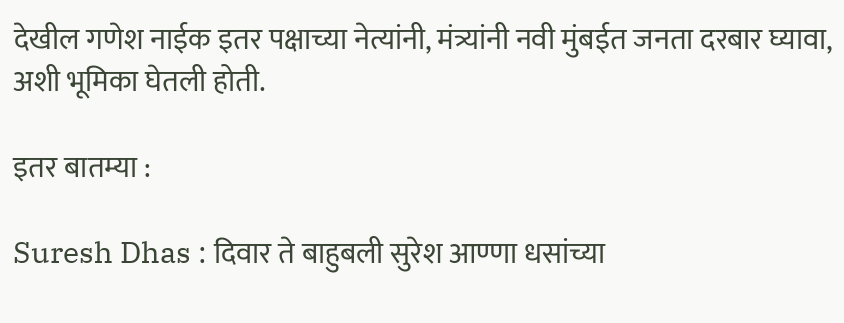देखील गणेश नाईक इतर पक्षाच्या नेत्यांनी, मंत्र्यांनी नवी मुंबईत जनता दरबार घ्यावा, अशी भूमिका घेतली होती.

इतर बातम्या :

Suresh Dhas : दिवार ते बाहुबली सुरेश आण्णा धसांच्या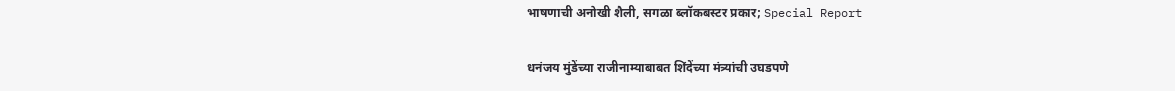भाषणाची अनोखी शैली, सगळा ब्लॉकबस्टर प्रकार; Special Report

धनंजय मुंडेंच्या राजीनाम्याबाबत शिंदेंच्या मंत्र्यांची उघडपणे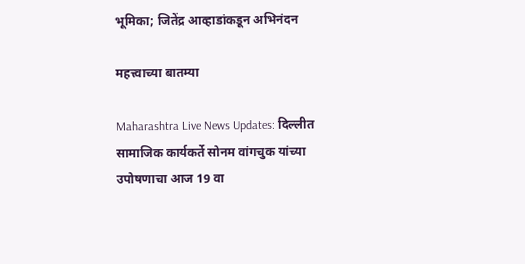भूमिका; जितेंद्र आव्हाडांकडून अभिनंदन

महत्त्वाच्या बातम्या

Maharashtra Live News Updates: दिल्लीत सामाजिक कार्यकर्ते सोनम वांगचुक यांच्या उपोषणाचा आज 19 वा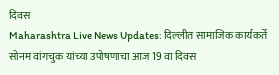दिवस
Maharashtra Live News Updates: दिल्लीत सामाजिक कार्यकर्ते सोनम वांगचुक यांच्या उपोषणाचा आज 19 वा दिवस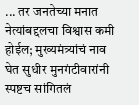... तर जनतेच्या मनात नेत्यांबद्दलचा विश्वास कमी होईल; मुख्यमंत्र्यांचं नाव घेत सुधीर मुनगंटीवारांनी स्पष्टच सांगितलं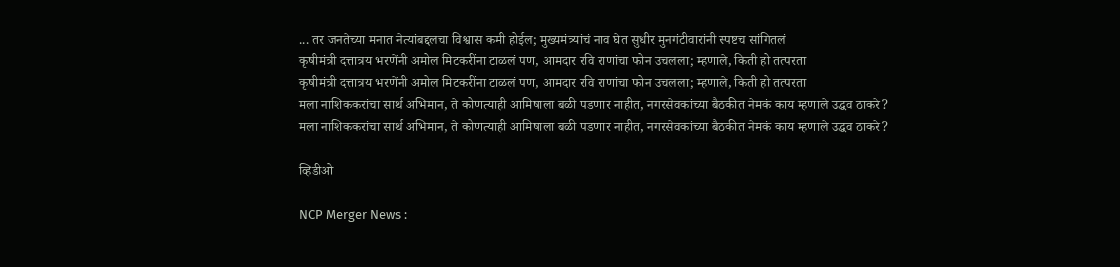... तर जनतेच्या मनात नेत्यांबद्दलचा विश्वास कमी होईल; मुख्यमंत्र्यांचं नाव घेत सुधीर मुनगंटीवारांनी स्पष्टच सांगितलं
कृषीमंत्री दत्तात्रय भरणेंनी अमोल मिटकरींना टाळलं पण, आमदार रवि राणांचा फोन उचलला; म्हणाले, किती हो तत्परता
कृषीमंत्री दत्तात्रय भरणेंनी अमोल मिटकरींना टाळलं पण, आमदार रवि राणांचा फोन उचलला; म्हणाले, किती हो तत्परता
मला नाशिककरांचा सार्थ अभिमान, ते कोणत्याही आमिषाला बळी पडणार नाहीत, नगरसेवकांच्या बैठकीत नेमकं काय म्हणाले उद्धव ठाकरे?
मला नाशिककरांचा सार्थ अभिमान, ते कोणत्याही आमिषाला बळी पडणार नाहीत, नगरसेवकांच्या बैठकीत नेमकं काय म्हणाले उद्धव ठाकरे?

व्हिडीओ

NCP Merger News :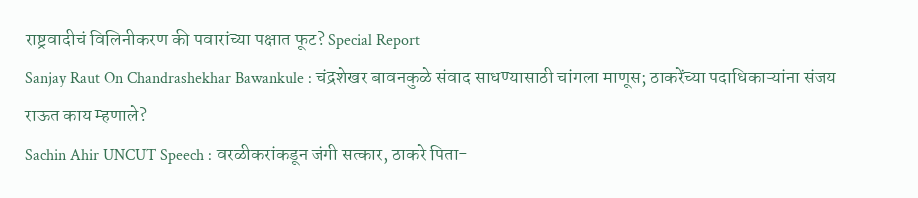राष्ट्रवादीचं विलिनीकरण की पवारांच्या पक्षात फूट? Special Report
Sanjay Raut On Chandrashekhar Bawankule : चंद्रशेखर बावनकुळे संवाद साधण्यासाठी चांगला माणूस; ठाकरेंच्या पदाधिकाऱ्यांना संजय राऊत काय म्हणाले?
Sachin Ahir UNCUT Speech : वरळीकरांकडून जंगी सत्कार, ठाकरे पिता-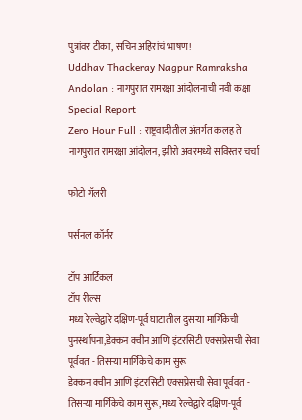पुत्रांवर टीका, सचिन अहिरांचं भाषण!
Uddhav Thackeray Nagpur Ramraksha Andolan : नागपुरात रामरक्षा आंदोलनाची नवी कक्षा Special Report
Zero Hour Full : राष्ट्रवादीतील अंतर्गत कलह ते नागपुरात रामरक्षा आंदोलन, झीरो अवरमध्ये सविस्तर चर्चा

फोटो गॅलरी

पर्सनल कॉर्नर

टॉप आर्टिकल
टॉप रील्स
मध्य रेल्वेद्वारे दक्षिण-पूर्व घाटातील दुसऱ्या मार्गिकेची पुनर्स्थापना,डेक्कन क्वीन आणि इंटरसिटी एक्सप्रेसची सेवा पूर्ववत - तिसऱ्या मार्गिकेचे काम सुरू
डेक्कन क्वीन आणि इंटरसिटी एक्सप्रेसची सेवा पूर्ववत - तिसऱ्या मार्गिकेचे काम सुरू,मध्य रेल्वेद्वारे दक्षिण-पूर्व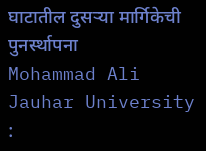घाटातील दुसऱ्या मार्गिकेची पुनर्स्थापना
Mohammad Ali Jauhar University :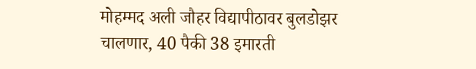मोहम्मद अली जौहर विद्यापीठावर बुलडोझर चालणार, 40 पैकी 38 इमारती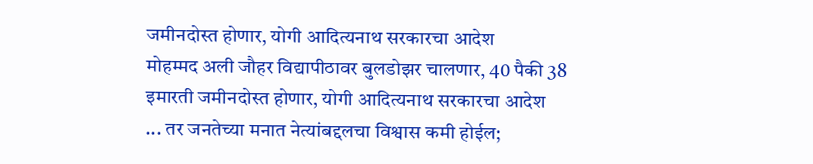जमीनदोस्त होणार, योगी आदित्यनाथ सरकारचा आदेश
मोहम्मद अली जौहर विद्यापीठावर बुलडोझर चालणार, 40 पैकी 38 इमारती जमीनदोस्त होणार, योगी आदित्यनाथ सरकारचा आदेश
... तर जनतेच्या मनात नेत्यांबद्दलचा विश्वास कमी होईल;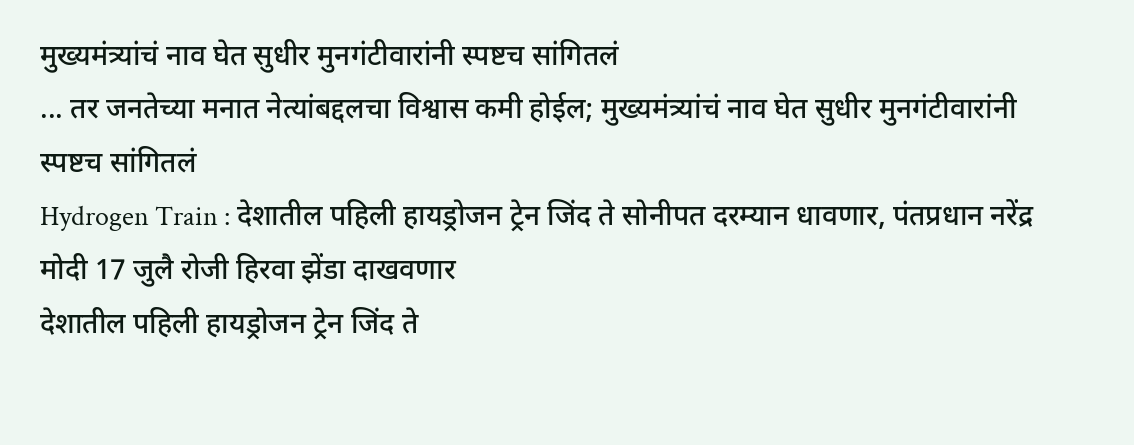मुख्यमंत्र्यांचं नाव घेत सुधीर मुनगंटीवारांनी स्पष्टच सांगितलं
... तर जनतेच्या मनात नेत्यांबद्दलचा विश्वास कमी होईल; मुख्यमंत्र्यांचं नाव घेत सुधीर मुनगंटीवारांनी स्पष्टच सांगितलं
Hydrogen Train : देशातील पहिली हायड्रोजन ट्रेन जिंद ते सोनीपत दरम्यान धावणार, पंतप्रधान नरेंद्र मोदी 17 जुलै रोजी हिरवा झेंडा दाखवणार
देशातील पहिली हायड्रोजन ट्रेन जिंद ते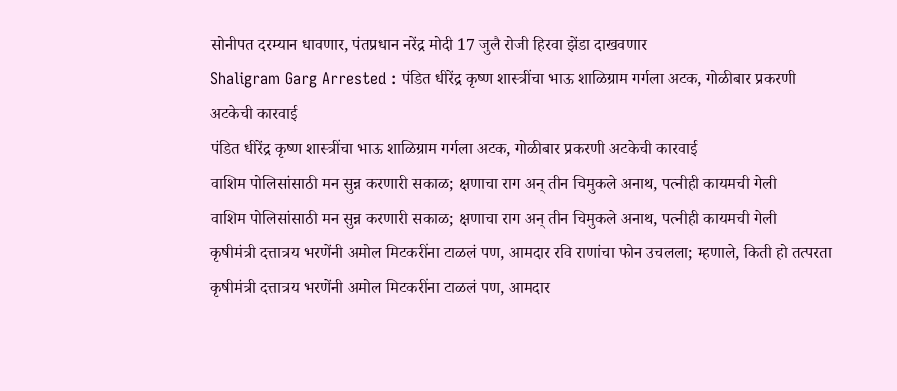सोनीपत दरम्यान धावणार, पंतप्रधान नरेंद्र मोदी 17 जुलै रोजी हिरवा झेंडा दाखवणार
Shaligram Garg Arrested : पंडित धीरेंद्र कृष्ण शास्त्रींचा भाऊ शाळिग्राम गर्गला अटक, गोळीबार प्रकरणी अटकेची कारवाई
पंडित धीरेंद्र कृष्ण शास्त्रींचा भाऊ शाळिग्राम गर्गला अटक, गोळीबार प्रकरणी अटकेची कारवाई
वाशिम पोलिसांसाठी मन सुन्न करणारी सकाळ; क्षणाचा राग अन् तीन चिमुकले अनाथ, पत्नीही कायमची गेली
वाशिम पोलिसांसाठी मन सुन्न करणारी सकाळ; क्षणाचा राग अन् तीन चिमुकले अनाथ, पत्नीही कायमची गेली
कृषीमंत्री दत्तात्रय भरणेंनी अमोल मिटकरींना टाळलं पण, आमदार रवि राणांचा फोन उचलला; म्हणाले, किती हो तत्परता
कृषीमंत्री दत्तात्रय भरणेंनी अमोल मिटकरींना टाळलं पण, आमदार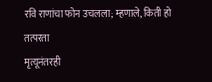रवि राणांचा फोन उचलला; म्हणाले, किती हो तत्परता
मृत्यूनंतरही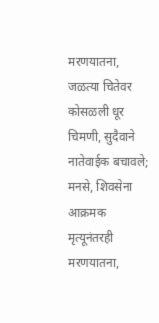मरणयातना, जळत्या चितेवर कोसळली धूर चिमणी, सुदैवाने नातेवाईक बचावले; मनसे, शिवसेना आक्रमक
मृत्यूनंतरही मरणयातना,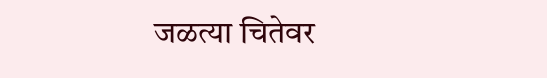जळत्या चितेवर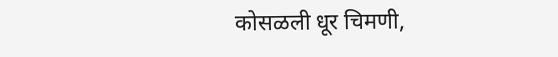कोसळली धूर चिमणी,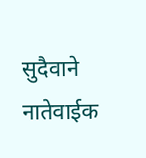सुदैवाने नातेवाईक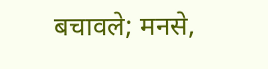बचावले; मनसे,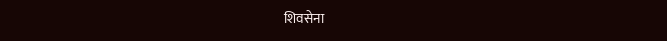शिवसेना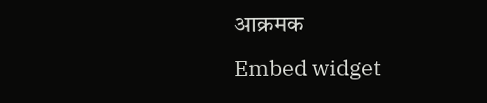आक्रमक
Embed widget